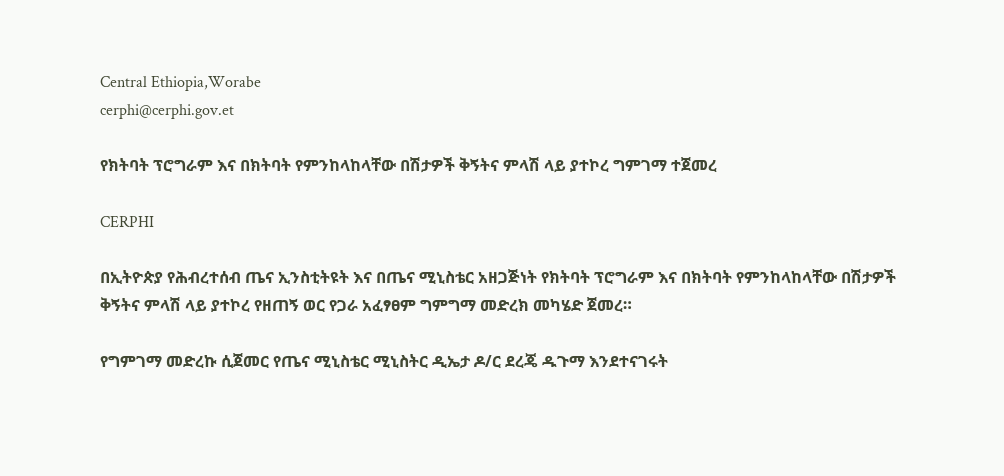Central Ethiopia,Worabe
cerphi@cerphi.gov.et

የክትባት ፕሮግራም እና በክትባት የምንከላከላቸው በሽታዎች ቅኝትና ምላሽ ላይ ያተኮረ ግምገማ ተጀመረ

CERPHI

በኢትዮጵያ የሕብረተሰብ ጤና ኢንስቲትዩት እና በጤና ሚኒስቴር አዘጋጅነት የክትባት ፕሮግራም እና በክትባት የምንከላከላቸው በሽታዎች ቅኝትና ምላሽ ላይ ያተኮረ የዘጠኝ ወር የጋራ አፈፃፀም ግምግማ መድረክ መካሄድ ጀመረ።

የግምገማ መድረኩ ሲጀመር የጤና ሚኒስቴር ሚኒስትር ዲኤታ ዶ/ር ደረጄ ዱጉማ እንደተናገሩት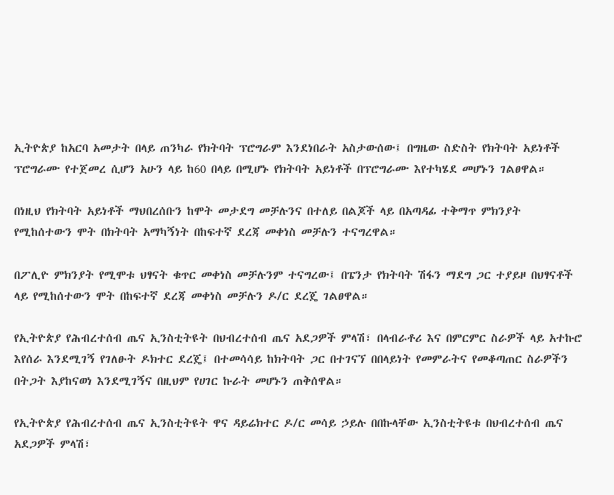ኢትዮጵያ ከአርባ አመታት በላይ ጠንካራ የክትባት ፕሮግራም እንደነበራት አስታውሰው፤ በግዜው ስድስት የክትባት አይነቶች ፕሮግራሙ የተጀመረ ሲሆን አሁን ላይ ከ60 በላይ በሚሆኑ የክትባት አይነቶች በፕሮግራሙ እየተካሄደ መሆኑን ገልፀዋል።

በነዚህ የክትባት አይነቶች ማህበረሰቡን ከሞት መታደግ መቻሉንና በተለይ በልጆች ላይ በአጣዳፊ ተቅማጥ ምክንያት የሚከሰተውን ሞት በክትባት አማካኝነት በከፍተኛ ደረጃ መቀነስ መቻሉን ተናግረዋል።

በፖሊዮ ምክንያት የሚሞቱ ህፃናት ቁጥር መቀነስ መቻሉንም ተናግረው፤ በፔንታ የክትባት ሽፋን ማደግ ጋር ተያይዞ በህፃናቶች ላይ የሚከሰተውን ሞት በከፍተኛ ደረጃ መቀነስ መቻሉን ዶ/ር ደረጄ ገልፀዋል።

የኢትዮጵያ የሕብረተሰብ ጤና ኢንስቲትዩት በህብረተሰብ ጤና አደጋዎች ምላሽ፣ በላብራቶሪ እና በምርምር ስራዎች ላይ አተኩሮ እየሰራ እንደሚገኝ የገለፁት ዶክተር ደረጄ፤ በተመሳሳይ ከክትባት ጋር በተገናኘ በበላይነት የመምራትና የመቆጣጠር ስራዎችን በትጋት እያከናወነ እንደሚገኝና በዚህም የሀገር ኩራት መሆኑን ጠቅሰዋል።

የኢትዮጵያ የሕብረተሰብ ጤና ኢንስቲትዩት ዋና ዳይሬክተር ዶ/ር መሳይ ኃይሉ በበኩላቸው ኢንስቲትዩቱ በህብረተሰብ ጤና አደጋዎች ምላሽ፣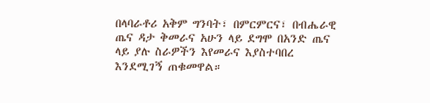በላባራቶሪ አቅም ግንባት፣ በምርምርና፣ በብሔራዊ ጤና ዳታ ቅመራና አሁን ላይ ደግሞ በአንድ ጤና ላይ ያሉ ስራዎችን እየመራና እያስተባበረ እንደሚገኝ ጠቁመዋል።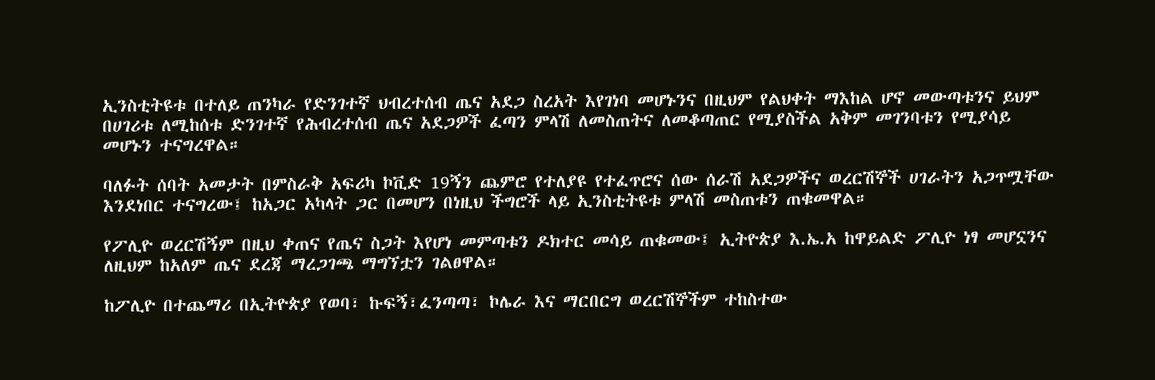ኢንስቲትዩቱ በተለይ ጠንካራ የድንገተኛ ህብረተሰብ ጤና አደጋ ስረአት እየገነባ መሆኑንና በዚህም የልህቀት ማእከል ሆኖ መውጣቱንና ይህም በሀገሪቱ ለሚከሰቱ ድንገተኛ የሕብረተሰብ ጤና አደጋዎች ፈጣን ምላሽ ለመስጠትና ለመቆጣጠር የሚያስችል አቅም መገንባቱን የሚያሳይ መሆኑን ተናግረዋል።

ባለፉት ሰባት አመታት በምስራቅ አፍሪካ ኮቪድ 19ኝን ጨምሮ የተለያዩ የተፈጥሮና ሰው ሰራሽ አደጋዎችና ወረርሽኞች ሀገራትን አጋጥሟቸው እንደነበር ተናግረው፤ ከአጋር አካላት ጋር በመሆን በነዚህ ችግሮች ላይ ኢንስቲትዩቱ ምላሽ መስጠቱን ጠቁመዋል።

የፖሊዮ ወረርሽኝም በዚህ ቀጠና የጤና ስጋት እየሆነ መምጣቱን ዶክተር መሳይ ጠቁመው፤ ኢትዮጵያ እ.ኤ.አ ከዋይልድ ፖሊዮ ነፃ መሆኗንና ለዚህም ከአለም ጤና ደረጃ ማረጋገጫ ማግኘቷን ገልፀዋል።

ከፖሊዮ በተጨማሪ በኢትዮጵያ የወባ፣ ኩፍኝ፣ፈንጣጣ፣ ኮሌራ እና ማርበርግ ወረርሽኞችም ተከስተው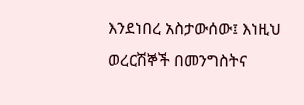እንደነበረ አስታውሰው፤ እነዚህ ወረርሽኞች በመንግስትና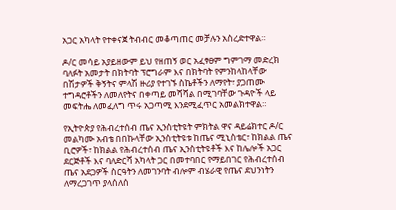አጋር አካላት የተቀናጀ ትብብር መቆጣጠር መቻሉን አስረድተዋል።

ዶ/ር መሳይ አያይዘውም ይህ የዘጠኝ ወር አፈፃፀም ግምገማ መድረክ ባለፉት አመታት በክትባት ፕሮግራም እና በክትባት የምንከላከላቸው በሽታዎች ቅኝትና ምላሽ ዙሪያ የተገኙ ስኬቶችን ለማየት፣ ያጋጠሙ ተግዳሮቶችን ለመለየትና በቀጣይ መሻሻል በሚገባቸው ጉዳዮች ላይ መፍትሔ ለመፈለግ ጥሩ አጋጣሚ እንደሚፈጥር አመልክተዋል።

የኢትዮጵያ የሕብረተሰብ ጤና ኢንስቲትዩት ምክትል ዋና ዳይሬክተር ዶ/ር መልካሙ አብቴ በበኩላቸው ኢንስቲትዩቱ ከጤና ሚኒስቴር፣ ከክልል ጤና ቢሮዎች፣ ከክልል የሕብረተሰብ ጤና ኢንስቲትዩቶች እና ከሌሎች አጋር ደርጅቶች እና ባለድርሻ አካላት ጋር በመተባበር የማይበገር የሕብረተሰብ ጤና አደጋዎች ስርዓትን ለመገንባት ብሎም ብሄራዊ የጤና ደህንነትን ለማረጋገጥ ያላሰለሰ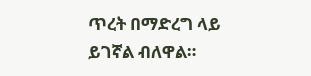ጥረት በማድረግ ላይ ይገኛል ብለዋል።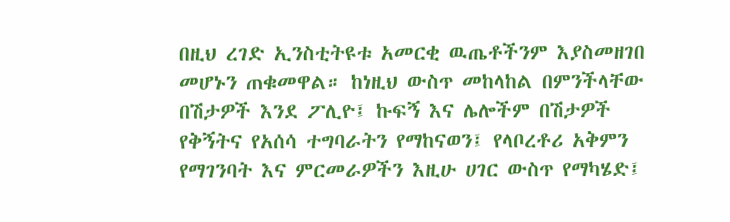በዚህ ረገድ ኢንስቲትዩቱ አመርቂ ዉጤቶችንም እያስመዘገበ መሆኑን ጠቁመዋል። ከነዚህ ውስጥ መከላከል በምንችላቸው በሽታዎች እንደ ፖሊዮ፤ ኩፍኝ እና ሌሎችም በሽታዎች የቅኝትና የአሰሳ ተግባራትን የማከናወን፤ የላቦረቶሪ አቅምን የማገንባት እና ምርመራዎችን እዚሁ ሀገር ውስጥ የማካሄድ፤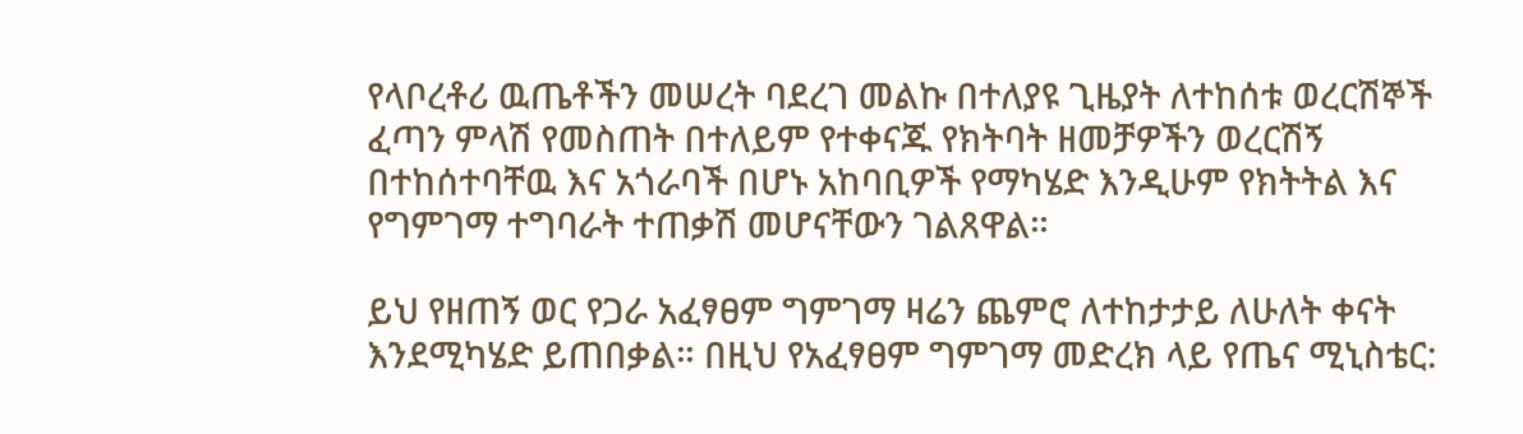የላቦረቶሪ ዉጤቶችን መሠረት ባደረገ መልኩ በተለያዩ ጊዜያት ለተከሰቱ ወረርሽኞች ፈጣን ምላሽ የመስጠት በተለይም የተቀናጁ የክትባት ዘመቻዎችን ወረርሽኝ በተከሰተባቸዉ እና አጎራባች በሆኑ አከባቢዎች የማካሄድ እንዲሁም የክትትል እና የግምገማ ተግባራት ተጠቃሽ መሆናቸውን ገልጸዋል።

ይህ የዘጠኝ ወር የጋራ አፈፃፀም ግምገማ ዛሬን ጨምሮ ለተከታታይ ለሁለት ቀናት እንደሚካሄድ ይጠበቃል። በዚህ የአፈፃፀም ግምገማ መድረክ ላይ የጤና ሚኒስቴር: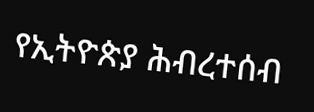የኢትዮጵያ ሕብረተሰብ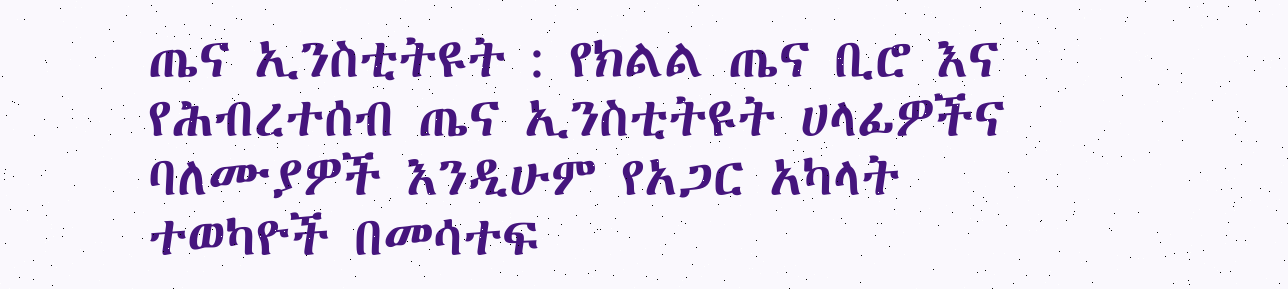ጤና ኢንስቲትዩት : የክልል ጤና ቢሮ እና የሕብረተሰብ ጤና ኢንስቲትዩት ሀላፊዎችና ባለሙያዎች እንዲሁም የአጋር አካላት ተወካዮች በመሳተፍ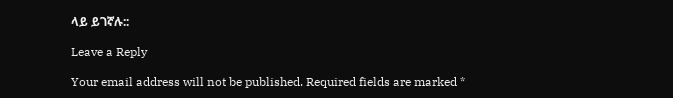ላይ ይገኛሉ::

Leave a Reply

Your email address will not be published. Required fields are marked *